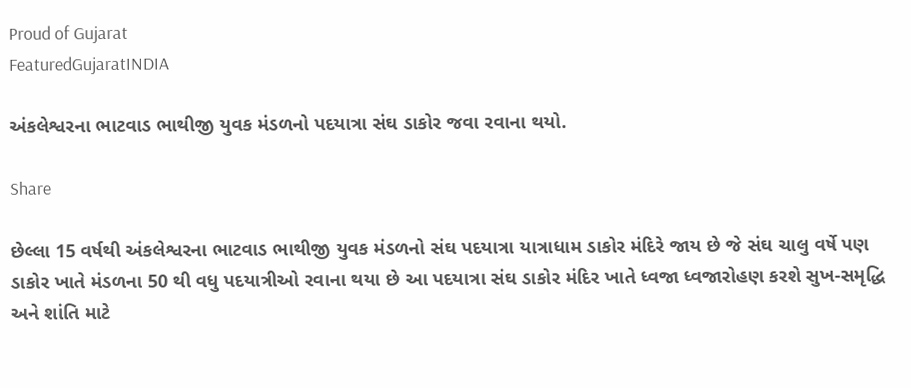Proud of Gujarat
FeaturedGujaratINDIA

અંકલેશ્વરના ભાટવાડ ભાથીજી યુવક મંડળનો પદયાત્રા સંઘ ડાકોર જવા રવાના થયો.

Share

છેલ્લા 15 વર્ષથી અંકલેશ્વરના ભાટવાડ ભાથીજી યુવક મંડળનો સંઘ પદયાત્રા યાત્રાધામ ડાકોર મંદિરે જાય છે જે સંઘ ચાલુ વર્ષે પણ ડાકોર ખાતે મંડળના 50 થી વધુ પદયાત્રીઓ રવાના થયા છે આ પદયાત્રા સંઘ ડાકોર મંદિર ખાતે ધ્વજા ધ્વજારોહણ કરશે સુખ-સમૃદ્ધિ અને શાંતિ માટે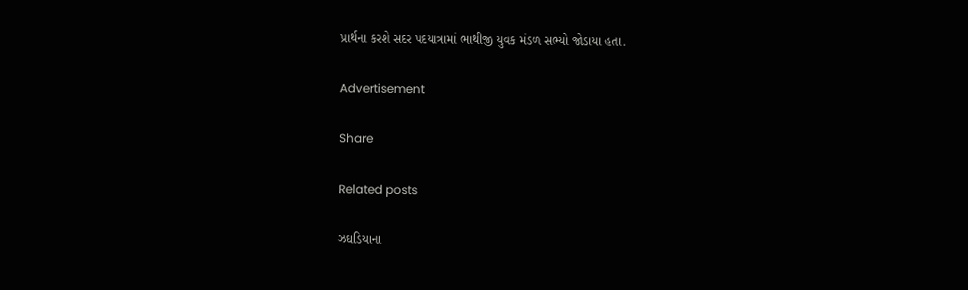પ્રાર્થના કરશે સદર પદયાત્રામાં ભાથીજી યુવક મંડળ સભ્યો જોડાયા હતા.

Advertisement

Share

Related posts

ઝઘડિયાના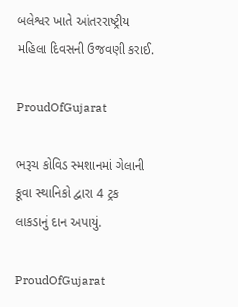બલેશ્વર ખાતે આંતરરાષ્ટ્રીય મહિલા દિવસની ઉજવણી કરાઈ.

ProudOfGujarat

ભરૂચ કોવિડ સ્મશાનમાં ગેલાની કૂવા સ્થાનિકો દ્વારા 4 ટ્રક લાકડાનું દાન અપાયું.

ProudOfGujarat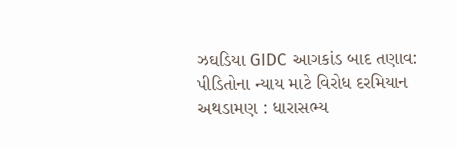ઝઘડિયા GIDC આગકાંડ બાદ તણાવ: પીડિતોના ન્યાય માટે વિરોધ દરમિયાન અથડામણ : ધારાસભ્ય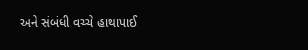અને સંબંધી વચ્ચે હાથાપાઈ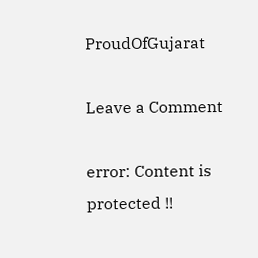ProudOfGujarat

Leave a Comment

error: Content is protected !!